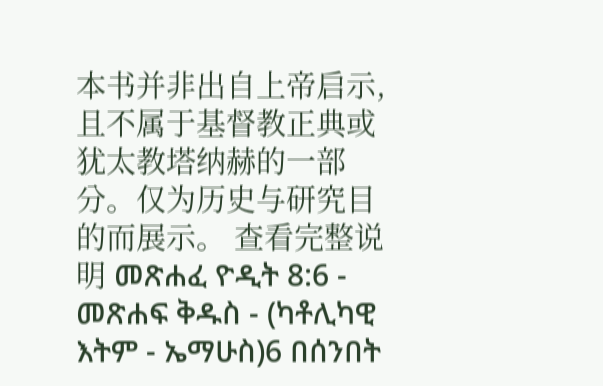本书并非出自上帝启示,且不属于基督教正典或犹太教塔纳赫的一部分。仅为历史与研究目的而展示。 查看完整说明 መጽሐፈ ዮዲት 8:6 - መጽሐፍ ቅዱስ - (ካቶሊካዊ እትም - ኤማሁስ)6 በሰንበት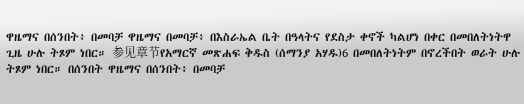ዋዜማና በሰንበት፥ በመባቻ ዋዜማና በመባቻ፥ በእስራኤል ቤት በዓላትና የደስታ ቀኖች ካልሆነ በቀር በመበለትነትዋ ጊዜ ሁሉ ትጾም ነበር። 参见章节የአማርኛ መጽሐፍ ቅዱስ (ሰማንያ አሃዱ)6 በመበለትነትም በኖረችበት ወራት ሁሉ ትጾም ነበር። በሰንበት ዋዜማና በሰንበት፥ በመባቻ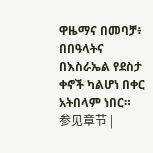ዋዜማና በመባቻ፥ በበዓላትና በእስራኤል የደስታ ቀኖች ካልሆነ በቀር አትበላም ነበር። 参见章节 |